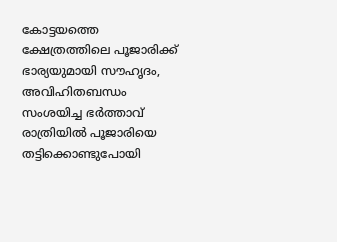കോട്ടയത്തെ ക്ഷേത്രത്തിലെ പൂജാരിക്ക് ഭാര്യയുമായി സൗഹൃദം, അവിഹിതബന്ധം സംശയിച്ച ഭര്‍ത്താവ് രാത്രിയില്‍ പൂജാരിയെ തട്ടിക്കൊണ്ടുപോയി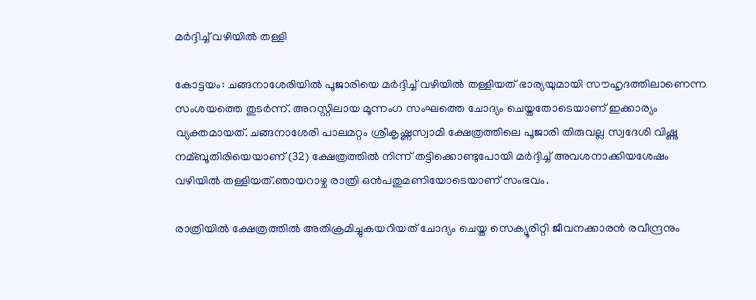മര്‍ദ്ദിച്ച്‌ വഴിയില്‍ തള്ളി

കോട്ടയം: ചങ്ങനാശേരിയില്‍ പൂജാരിയെ മര്‍ദ്ദിച്ച്‌ വഴിയില്‍ തള്ളിയത് ഭാര്യയുമായി സൗഹൃദത്തിലാണെന്ന സംശയത്തെ തുടര്‍ന്ന്. അറസ്റ്റിലായ മൂന്നംഗ സംഘത്തെ ചോദ്യം ചെയ്തതോടെയാണ് ഇക്കാര്യം വ്യക്തമായത്. ചങ്ങനാശേരി പാലമറ്റം ശ്രീകൃഷ്ണസ്വാമി ക്ഷേത്രത്തിലെ പൂജാരി തിരുവല്ല സ്വദേശി വിഷ്ണു നമ്ബൂതിരിയെയാണ് (32) ക്ഷേത്രത്തില്‍ നിന്ന് തട്ടിക്കൊണ്ടുപോയി മര്‍ദ്ദിച്ച്‌ അവശനാക്കിയശേഷം വഴിയില്‍ തള്ളിയത്.ഞായറാഴ്ച രാത്രി ഒന്‍പതുമണിയോടെയാണ് സംഭവം.

രാത്രിയില്‍ ക്ഷേത്രത്തില്‍ അതിക്രമിച്ചുകയറിയത് ചോദ്യം ചെയ്ത സെക്യൂരിറ്റി ജീവനക്കാരന്‍ രവീന്ദ്രനും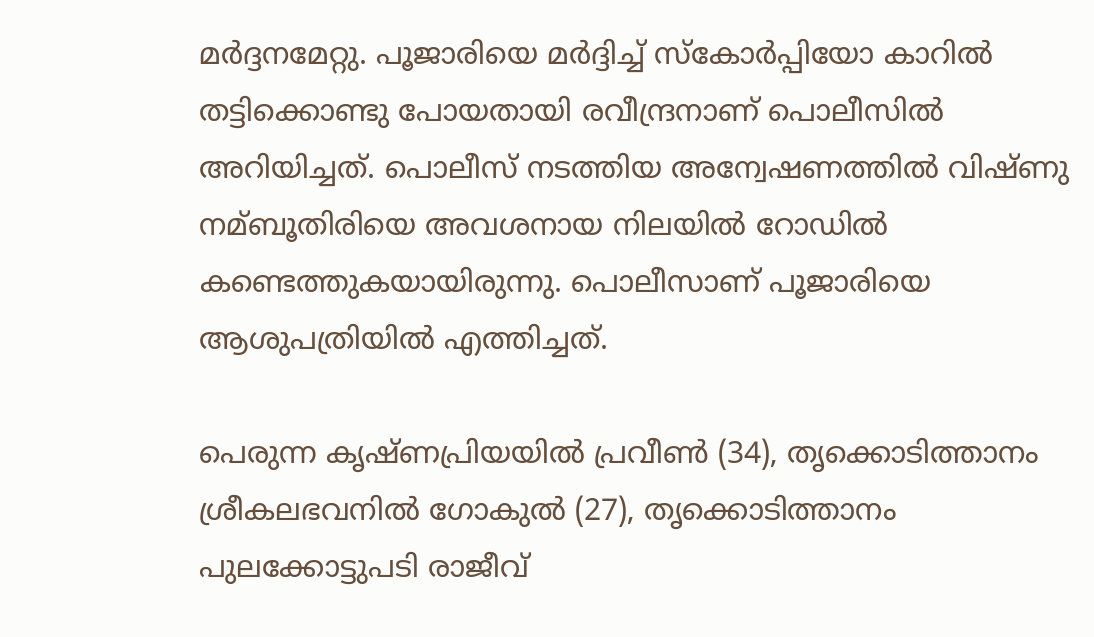മര്‍ദ്ദനമേറ്റു. പൂജാരിയെ മര്‍ദ്ദിച്ച്‌ സ്‌കോര്‍പ്പിയോ കാറില്‍ തട്ടിക്കൊണ്ടു പോയതായി രവീന്ദ്രനാണ് പൊലീസില്‍ അറിയിച്ചത്. പൊലീസ് നടത്തിയ അന്വേഷണത്തില്‍ വിഷ്ണു നമ്ബൂതിരിയെ അവശനായ നിലയില്‍ റോഡില്‍ കണ്ടെത്തുകയായിരുന്നു. പൊലീസാണ് പൂജാരിയെ ആശുപത്രിയില്‍ എത്തിച്ചത്.

പെരുന്ന കൃഷ്ണപ്രിയയില്‍ പ്രവീണ്‍ (34), തൃക്കൊടിത്താനം ശ്രീകലഭവനില്‍ ഗോകുല്‍ (27), തൃക്കൊടിത്താനം പുലക്കോട്ടുപടി രാജീവ്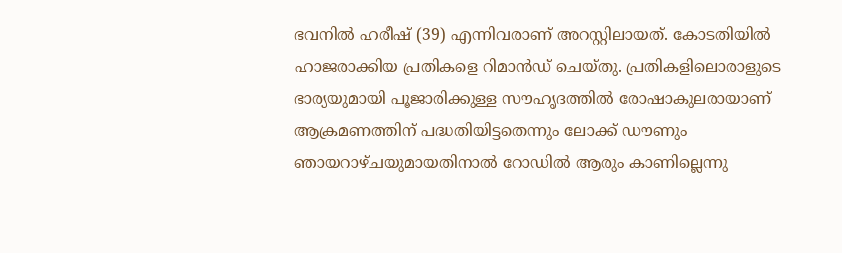ഭവനില്‍ ഹരീഷ് (39) എന്നിവരാണ് അറസ്റ്റിലായത്. കോടതിയില്‍ ഹാജരാക്കിയ പ്രതികളെ റിമാന്‍ഡ് ചെയ്തു. പ്രതികളിലൊരാളുടെ ഭാര്യയുമായി പൂജാരിക്കുള്ള സൗഹൃദത്തില്‍ രോഷാകുലരായാണ് ആക്രമണത്തിന് പദ്ധതിയിട്ടതെന്നും ലോക്ക് ഡൗണും ഞായറാഴ്ചയുമായതിനാല്‍ റോഡില്‍ ആരും കാണില്ലെന്നു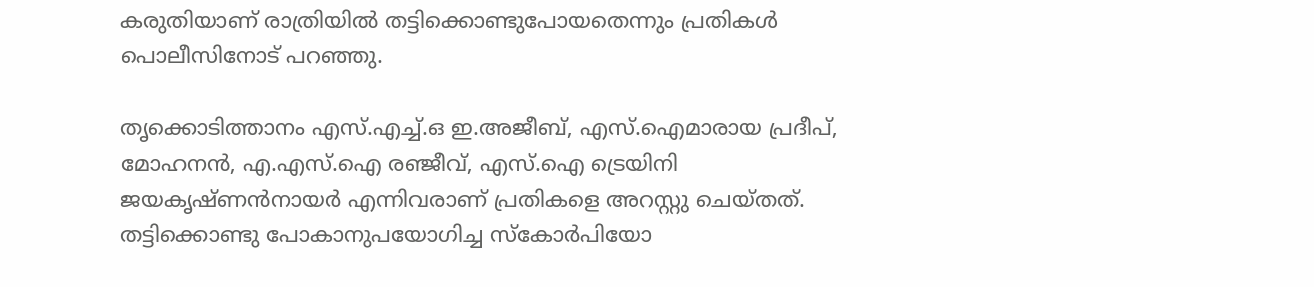കരുതിയാണ് രാത്രിയില്‍ തട്ടിക്കൊണ്ടുപോയതെന്നും പ്രതികള്‍ പൊലീസിനോട് പറഞ്ഞു.

തൃക്കൊടിത്താനം എസ്.എച്ച്‌.ഒ ഇ.അജീബ്, എസ്.ഐമാരായ പ്രദീപ്, മോഹനന്‍, എ.എസ്.ഐ രഞ്ജീവ്, എസ്.ഐ ട്രെയിനി ജയകൃഷ്ണന്‍നായര്‍ എന്നിവരാണ് പ്രതികളെ അറസ്റ്റു ചെയ്തത്. തട്ടിക്കൊണ്ടു പോകാനുപയോഗിച്ച സ്‌കോര്‍പിയോ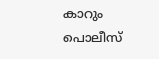കാറും പൊലീസ്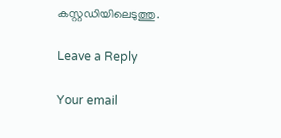കസ്റ്റഡിയിലെടുത്തു.

Leave a Reply

Your email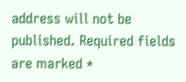address will not be published. Required fields are marked *